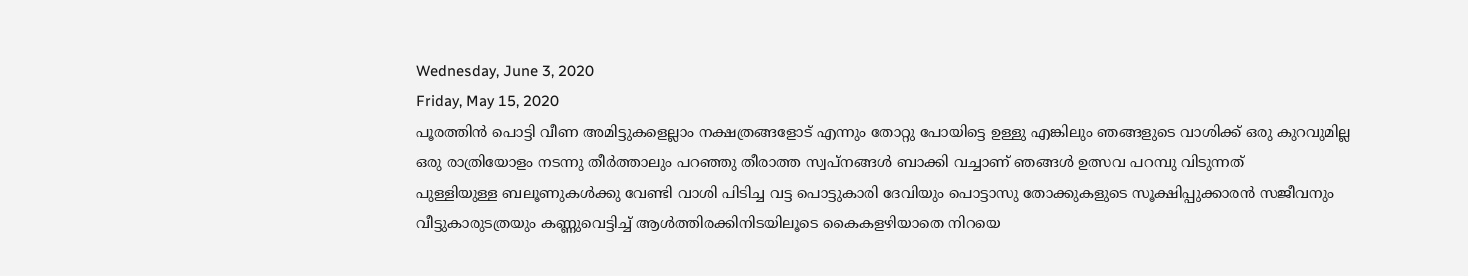Wednesday, June 3, 2020
Friday, May 15, 2020
പൂരത്തിൻ പൊട്ടി വീണ അമിട്ടുകളെല്ലാം നക്ഷത്രങ്ങളോട് എന്നും തോറ്റു പോയിട്ടെ ഉള്ളു എങ്കിലും ഞങ്ങളുടെ വാശിക്ക് ഒരു കുറവുമില്ല
ഒരു രാത്രിയോളം നടന്നു തീർത്താലും പറഞ്ഞു തീരാത്ത സ്വപ്നങ്ങൾ ബാക്കി വച്ചാണ് ഞങ്ങൾ ഉത്സവ പറമ്പു വിടുന്നത്
പുള്ളിയുള്ള ബലൂണുകൾക്കു വേണ്ടി വാശി പിടിച്ച വട്ട പൊട്ടുകാരി ദേവിയും പൊട്ടാസു തോക്കുകളുടെ സൂക്ഷിപ്പുക്കാരൻ സജീവനും
വീട്ടുകാരുടത്രയും കണ്ണുവെട്ടിച്ച് ആൾത്തിരക്കിനിടയിലൂടെ കൈകളഴിയാതെ നിറയെ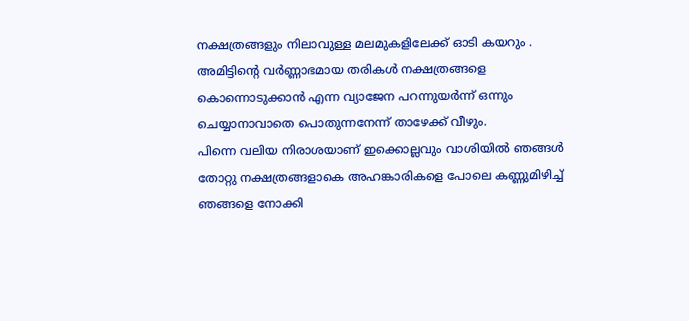നക്ഷത്രങ്ങളും നിലാവുള്ള മലമുകളിലേക്ക് ഓടി കയറും .
അമിട്ടിന്റെ വർണ്ണാഭമായ തരികൾ നക്ഷത്രങ്ങളെ കൊന്നൊടുക്കാൻ എന്ന വ്യാജേന പറന്നുയർന്ന് ഒന്നും ചെയ്യാനാവാതെ പൊതുന്നനേന്ന് താഴേക്ക് വീഴും.
പിന്നെ വലിയ നിരാശയാണ് ഇക്കൊല്ലവും വാശിയിൽ ഞങ്ങൾ തോറ്റു നക്ഷത്രങ്ങളാകെ അഹങ്കാരികളെ പോലെ കണ്ണുമിഴിച്ച് ഞങ്ങളെ നോക്കി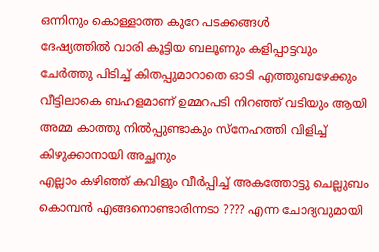ഒന്നിനും കൊള്ളാത്ത കുറേ പടക്കങ്ങൾ
ദേഷ്യത്തിൽ വാരി കൂട്ടിയ ബലൂണും കളിപ്പാട്ടവും ചേർത്തു പിടിച്ച് കിതപ്പുമാറാതെ ഓടി എത്തുബഴേക്കും വീട്ടിലാകെ ബഹളമാണ് ഉമ്മറപടി നിറഞ്ഞ് വടിയും ആയി അമ്മ കാത്തു നിൽപ്പുണ്ടാകും സ്നേഹത്തി വിളിച്ച് കിഴുക്കാനായി അച്ഛനും
എല്ലാം കഴിഞ്ഞ് കവിളും വീർപ്പിച്ച് അകത്തോട്ടു ചെല്ലുബം കൊമ്പൻ എങ്ങനൊണ്ടാരിന്നടാ ???? എന്ന ചോദ്യവുമായി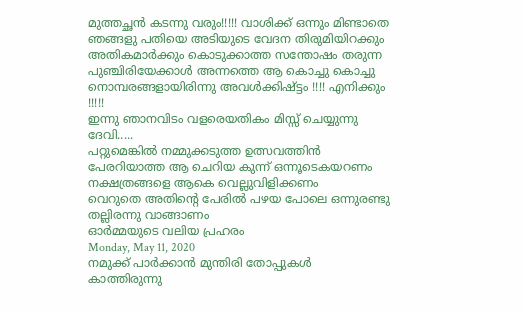മുത്തച്ഛൻ കടന്നു വരും!!!!! വാശിക്ക് ഒന്നും മിണ്ടാതെ ഞങ്ങളു പതിയെ അടിയുടെ വേദന തിരുമിയിറക്കും
അതികമാർക്കും കൊടുക്കാത്ത സന്തോഷം തരുന്ന പുഞ്ചിരിയേക്കാൾ അന്നത്തെ ആ കൊച്ചു കൊച്ചു നൊമ്പരങ്ങളായിരിന്നു അവൾക്കിഷ്ട്ടം !!!! എനിക്കും !!!!!
ഇന്നു ഞാനവിടം വളരെയതികം മിസ്സ് ചെയ്യുന്നു ദേവി.....
പറ്റുമെങ്കിൽ നമ്മുക്കടുത്ത ഉത്സവത്തിൻ പേരറിയാത്ത ആ ചെറിയ കുന്ന് ഒന്നൂടെകയറണം നക്ഷത്രങ്ങളെ ആകെ വെല്ലുവിളിക്കണം
വെറുതെ അതിന്റെ പേരിൽ പഴയ പോലെ ഒന്നുരണ്ടു തല്ലിരന്നു വാങ്ങാണം
ഓർമ്മയുടെ വലിയ പ്രഹരം
Monday, May 11, 2020
നമുക്ക് പാർക്കാൻ മുന്തിരി തോപ്പുകൾ
കാത്തിരുന്നു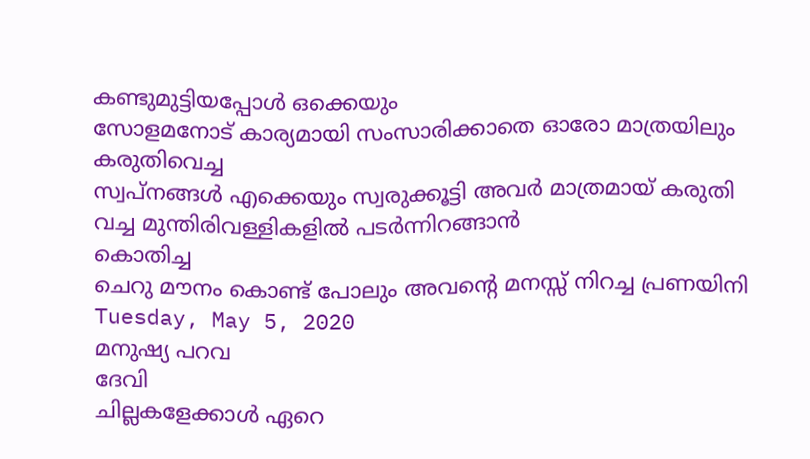കണ്ടുമുട്ടിയപ്പോൾ ഒക്കെയും
സോളമനോട് കാര്യമായി സംസാരിക്കാതെ ഓരോ മാത്രയിലും കരുതിവെച്ച
സ്വപ്നങ്ങൾ എക്കെയും സ്വരുക്കൂട്ടി അവർ മാത്രമായ് കരുതി വച്ച മുന്തിരിവള്ളികളിൽ പടർന്നിറങ്ങാൻ
കൊതിച്ച
ചെറു മൗനം കൊണ്ട് പോലും അവന്റെ മനസ്സ് നിറച്ച പ്രണയിനി
Tuesday, May 5, 2020
മനുഷ്യ പറവ
ദേവി
ചില്ലകളേക്കാൾ ഏറെ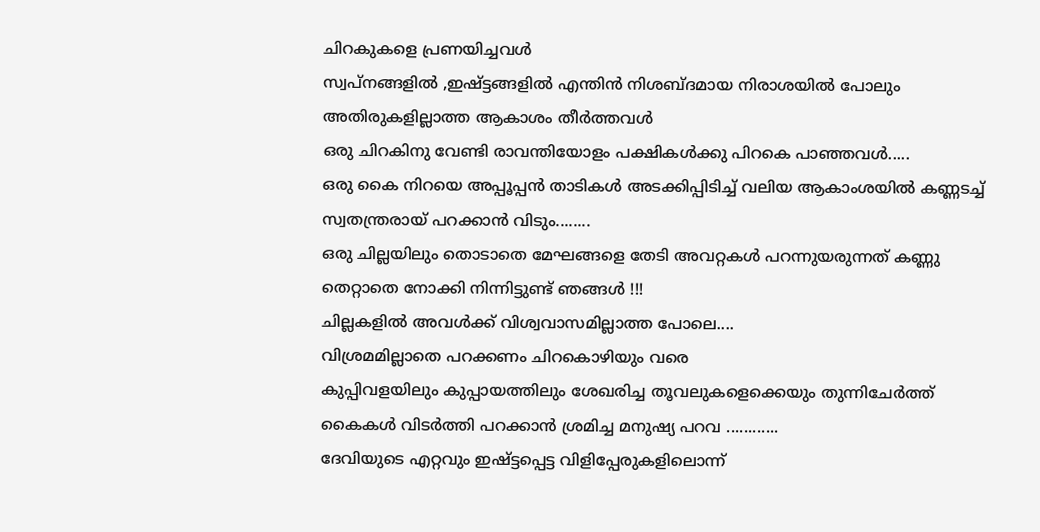ചിറകുകളെ പ്രണയിച്ചവൾ
സ്വപ്നങ്ങളിൽ ,ഇഷ്ട്ടങ്ങളിൽ എന്തിൻ നിശബ്ദമായ നിരാശയിൽ പോലും അതിരുകളില്ലാത്ത ആകാശം തീർത്തവൾ
ഒരു ചിറകിനു വേണ്ടി രാവന്തിയോളം പക്ഷികൾക്കു പിറകെ പാഞ്ഞവൾ.....
ഒരു കൈ നിറയെ അപ്പൂപ്പൻ താടികൾ അടക്കിപ്പിടിച്ച് വലിയ ആകാംശയിൽ കണ്ണടച്ച് സ്വതന്ത്രരായ് പറക്കാൻ വിടും........
ഒരു ചില്ലയിലും തൊടാതെ മേഘങ്ങളെ തേടി അവറ്റകൾ പറന്നുയരുന്നത് കണ്ണു തെറ്റാതെ നോക്കി നിന്നിട്ടുണ്ട് ഞങ്ങൾ !!!
ചില്ലകളിൽ അവൾക്ക് വിശ്വവാസമില്ലാത്ത പോലെ....
വിശ്രമമില്ലാതെ പറക്കണം ചിറകൊഴിയും വരെ
കുപ്പിവളയിലും കുപ്പായത്തിലും ശേഖരിച്ച തൂവലുകളെക്കെയും തുന്നിചേർത്ത് കൈകൾ വിടർത്തി പറക്കാൻ ശ്രമിച്ച മനുഷ്യ പറവ ............
ദേവിയുടെ എറ്റവും ഇഷ്ട്ടപ്പെട്ട വിളിപ്പേരുകളിലൊന്ന്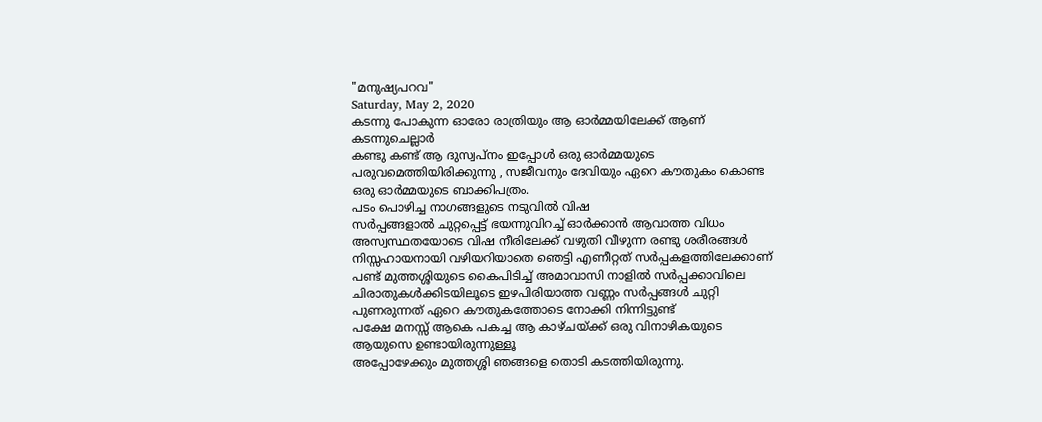"മനുഷ്യപറവ"
Saturday, May 2, 2020
കടന്നു പോകുന്ന ഓരോ രാത്രിയും ആ ഓർമ്മയിലേക്ക് ആണ് കടന്നുചെല്ലാർ
കണ്ടു കണ്ട് ആ ദുസ്വപ്നം ഇപ്പോൾ ഒരു ഓർമ്മയുടെ പരുവമെത്തിയിരിക്കുന്നു , സജീവനും ദേവിയും ഏറെ കൗതുകം കൊണ്ട ഒരു ഓർമ്മയുടെ ബാക്കിപത്രം.
പടം പൊഴിച്ച നാഗങ്ങളുടെ നടുവിൽ വിഷ
സർപ്പങ്ങളാൽ ചുറ്റപ്പെട്ട് ഭയന്നുവിറച്ച് ഓർക്കാൻ ആവാത്ത വിധം അസ്വസ്ഥതയോടെ വിഷ നീരിലേക്ക് വഴുതി വീഴുന്ന രണ്ടു ശരീരങ്ങൾ
നിസ്സഹായനായി വഴിയറിയാതെ ഞെട്ടി എണീറ്റത് സർപ്പകളത്തിലേക്കാണ്
പണ്ട് മുത്തശ്ശിയുടെ കൈപിടിച്ച് അമാവാസി നാളിൽ സർപ്പക്കാവിലെ ചിരാതുകൾക്കിടയിലൂടെ ഇഴപിരിയാത്ത വണ്ണം സർപ്പങ്ങൾ ചുറ്റി പുണരുന്നത് ഏറെ കൗതുകത്തോടെ നോക്കി നിന്നിട്ടുണ്ട്
പക്ഷേ മനസ്സ് ആകെ പകച്ച ആ കാഴ്ചയ്ക്ക് ഒരു വിനാഴികയുടെ ആയുസെ ഉണ്ടായിരുന്നുള്ളൂ
അപ്പോഴേക്കും മുത്തശ്ശി ഞങ്ങളെ തൊടി കടത്തിയിരുന്നു.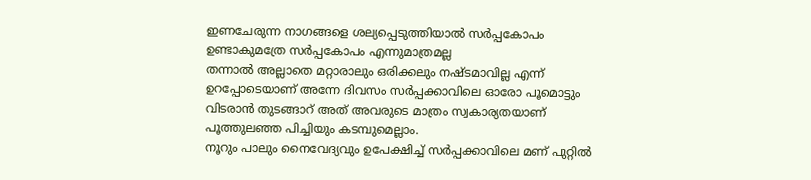ഇണചേരുന്ന നാഗങ്ങളെ ശല്യപ്പെടുത്തിയാൽ സർപ്പകോപം ഉണ്ടാകുമത്രേ സർപ്പകോപം എന്നുമാത്രമല്ല
തന്നാൽ അല്ലാതെ മറ്റാരാലും ഒരിക്കലും നഷ്ടമാവില്ല എന്ന് ഉറപ്പോടെയാണ് അന്നേ ദിവസം സർപ്പക്കാവിലെ ഓരോ പൂമൊട്ടും വിടരാൻ തുടങ്ങാറ് അത് അവരുടെ മാത്രം സ്വകാര്യതയാണ് പൂത്തുലഞ്ഞ പിച്ചിയും കടമ്പുമെല്ലാം.
നൂറും പാലും നൈവേദ്യവും ഉപേക്ഷിച്ച് സർപ്പക്കാവിലെ മണ് പുറ്റിൽ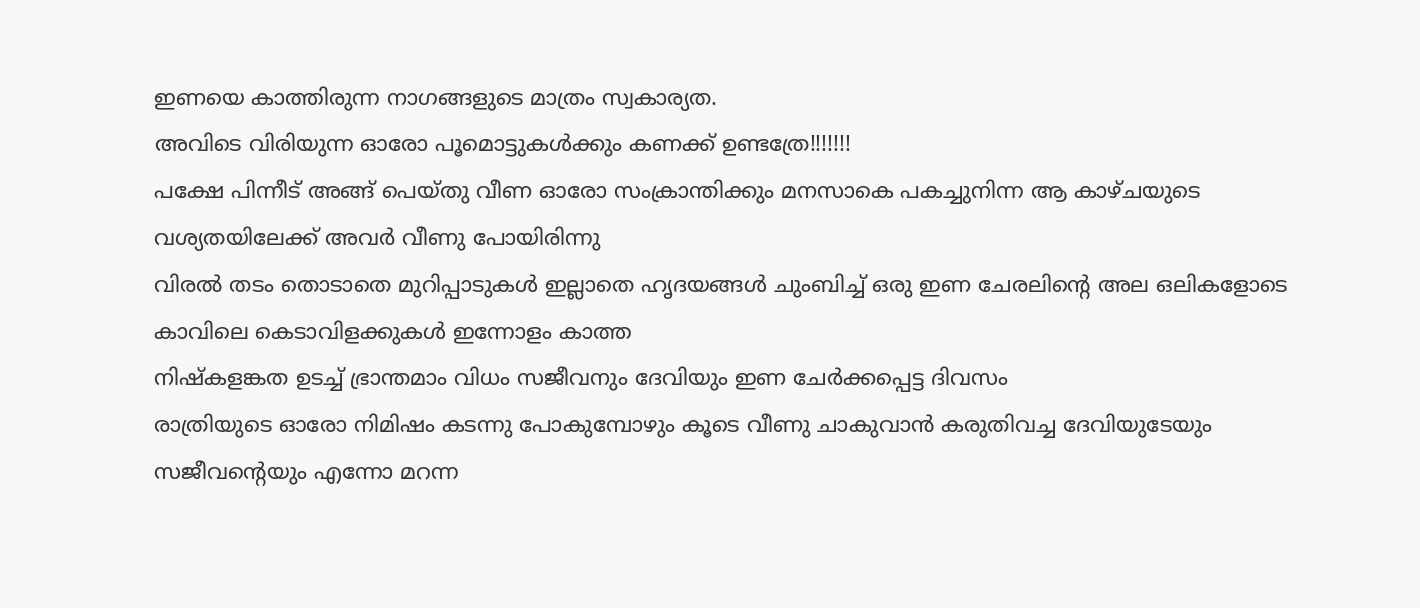ഇണയെ കാത്തിരുന്ന നാഗങ്ങളുടെ മാത്രം സ്വകാര്യത.
അവിടെ വിരിയുന്ന ഓരോ പൂമൊട്ടുകൾക്കും കണക്ക് ഉണ്ടത്രേ!!!!!!!
പക്ഷേ പിന്നീട് അങ്ങ് പെയ്തു വീണ ഓരോ സംക്രാന്തിക്കും മനസാകെ പകച്ചുനിന്ന ആ കാഴ്ചയുടെ വശ്യതയിലേക്ക് അവർ വീണു പോയിരിന്നു
വിരൽ തടം തൊടാതെ മുറിപ്പാടുകൾ ഇല്ലാതെ ഹൃദയങ്ങൾ ചുംബിച്ച് ഒരു ഇണ ചേരലിന്റെ അല ഒലികളോടെ കാവിലെ കെടാവിളക്കുകൾ ഇന്നോളം കാത്ത
നിഷ്കളങ്കത ഉടച്ച് ഭ്രാന്തമാം വിധം സജീവനും ദേവിയും ഇണ ചേർക്കപ്പെട്ട ദിവസം
രാത്രിയുടെ ഓരോ നിമിഷം കടന്നു പോകുമ്പോഴും കൂടെ വീണു ചാകുവാൻ കരുതിവച്ച ദേവിയുടേയും സജീവന്റെയും എന്നോ മറന്ന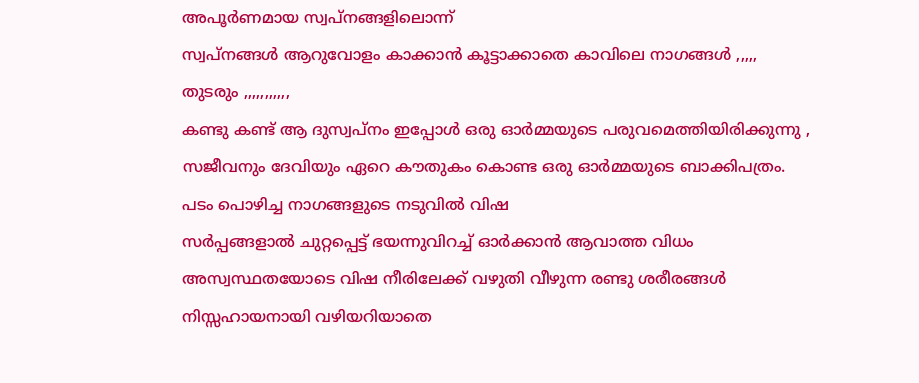അപൂർണമായ സ്വപ്നങ്ങളിലൊന്ന്
സ്വപ്നങ്ങൾ ആറുവോളം കാക്കാൻ കൂട്ടാക്കാതെ കാവിലെ നാഗങ്ങൾ ,,,,,
തുടരും ,,,,,,,,,,,
കണ്ടു കണ്ട് ആ ദുസ്വപ്നം ഇപ്പോൾ ഒരു ഓർമ്മയുടെ പരുവമെത്തിയിരിക്കുന്നു , സജീവനും ദേവിയും ഏറെ കൗതുകം കൊണ്ട ഒരു ഓർമ്മയുടെ ബാക്കിപത്രം.
പടം പൊഴിച്ച നാഗങ്ങളുടെ നടുവിൽ വിഷ
സർപ്പങ്ങളാൽ ചുറ്റപ്പെട്ട് ഭയന്നുവിറച്ച് ഓർക്കാൻ ആവാത്ത വിധം അസ്വസ്ഥതയോടെ വിഷ നീരിലേക്ക് വഴുതി വീഴുന്ന രണ്ടു ശരീരങ്ങൾ
നിസ്സഹായനായി വഴിയറിയാതെ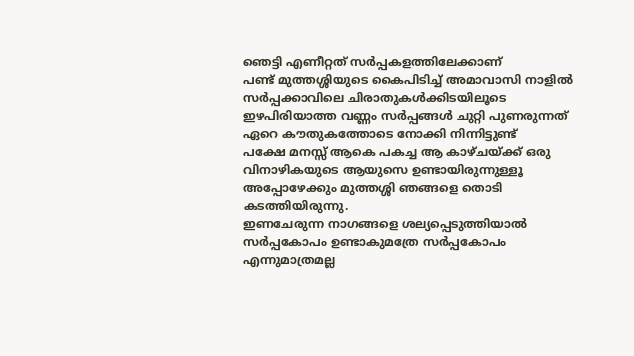ഞെട്ടി എണീറ്റത് സർപ്പകളത്തിലേക്കാണ്
പണ്ട് മുത്തശ്ശിയുടെ കൈപിടിച്ച് അമാവാസി നാളിൽ സർപ്പക്കാവിലെ ചിരാതുകൾക്കിടയിലൂടെ ഇഴപിരിയാത്ത വണ്ണം സർപ്പങ്ങൾ ചുറ്റി പുണരുന്നത് ഏറെ കൗതുകത്തോടെ നോക്കി നിന്നിട്ടുണ്ട്
പക്ഷേ മനസ്സ് ആകെ പകച്ച ആ കാഴ്ചയ്ക്ക് ഒരു വിനാഴികയുടെ ആയുസെ ഉണ്ടായിരുന്നുള്ളൂ
അപ്പോഴേക്കും മുത്തശ്ശി ഞങ്ങളെ തൊടി കടത്തിയിരുന്നു.
ഇണചേരുന്ന നാഗങ്ങളെ ശല്യപ്പെടുത്തിയാൽ സർപ്പകോപം ഉണ്ടാകുമത്രേ സർപ്പകോപം എന്നുമാത്രമല്ല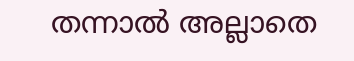തന്നാൽ അല്ലാതെ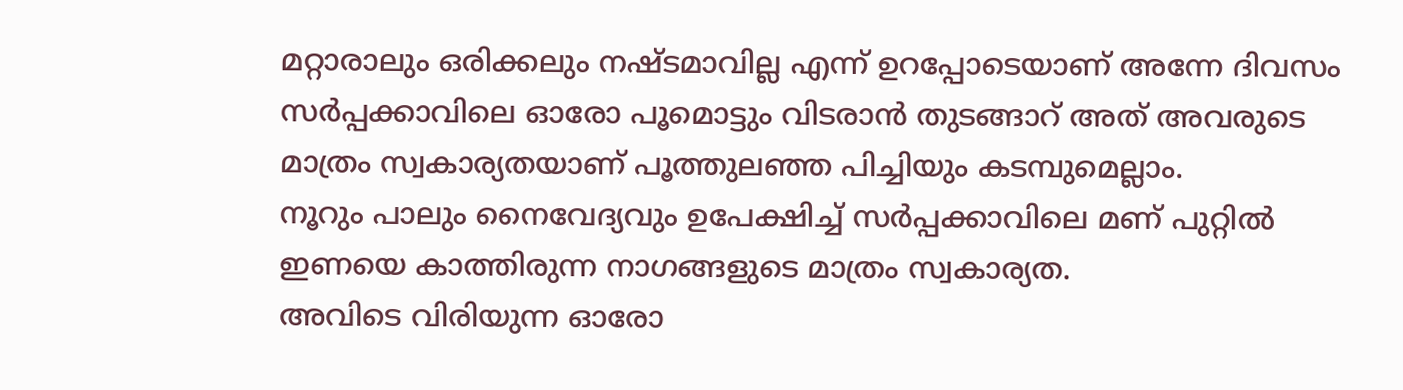മറ്റാരാലും ഒരിക്കലും നഷ്ടമാവില്ല എന്ന് ഉറപ്പോടെയാണ് അന്നേ ദിവസം സർപ്പക്കാവിലെ ഓരോ പൂമൊട്ടും വിടരാൻ തുടങ്ങാറ് അത് അവരുടെ മാത്രം സ്വകാര്യതയാണ് പൂത്തുലഞ്ഞ പിച്ചിയും കടമ്പുമെല്ലാം.
നൂറും പാലും നൈവേദ്യവും ഉപേക്ഷിച്ച് സർപ്പക്കാവിലെ മണ് പുറ്റിൽ ഇണയെ കാത്തിരുന്ന നാഗങ്ങളുടെ മാത്രം സ്വകാര്യത.
അവിടെ വിരിയുന്ന ഓരോ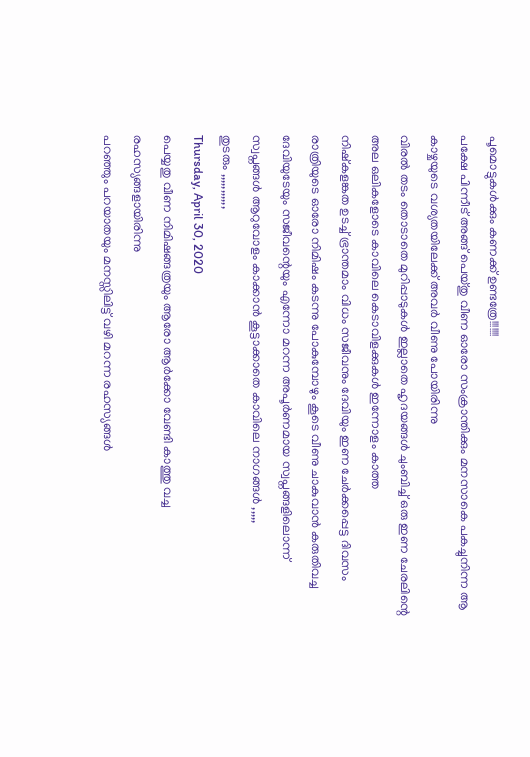പൂമൊട്ടുകൾക്കും കണക്ക് ഉണ്ടത്രേ!!!!!!!
പക്ഷേ പിന്നീട് അങ്ങ് പെയ്തു വീണ ഓരോ സംക്രാന്തിക്കും മനസാകെ പകച്ചുനിന്ന ആ കാഴ്ചയുടെ വശ്യതയിലേക്ക് അവർ വീണു പോയിരിന്നു
വിരൽ തടം തൊടാതെ മുറിപ്പാടുകൾ ഇല്ലാതെ ഹൃദയങ്ങൾ ചുംബിച്ച് ഒരു ഇണ ചേരലിന്റെ അല ഒലികളോടെ കാവിലെ കെടാവിളക്കുകൾ ഇന്നോളം കാത്ത
നിഷ്കളങ്കത ഉടച്ച് ഭ്രാന്തമാം വിധം സജീവനും ദേവിയും ഇണ ചേർക്കപ്പെട്ട ദിവസം
രാത്രിയുടെ ഓരോ നിമിഷം കടന്നു പോകുമ്പോഴും കൂടെ വീണു ചാകുവാൻ കരുതിവച്ച ദേവിയുടേയും സജീവന്റെയും എന്നോ മറന്ന അപൂർണമായ സ്വപ്നങ്ങളിലൊന്ന്
സ്വപ്നങ്ങൾ ആറുവോളം കാക്കാൻ കൂട്ടാക്കാതെ കാവിലെ നാഗങ്ങൾ ,,,,,
തുടരും ,,,,,,,,,,,
Thursday, April 30, 2020
പെയ്യതു വീണ നിമിഷങ്ങത്രയും ആരോ ആർക്കോ വേണ്ടി കാത്തു വച്ച രഹസ്യങ്ങളായിരിന്നു
പറഞ്ഞും പറയാതയും മനസ്സിലിട്ട് വഴി മറന്ന രഹസ്യങ്ങൾ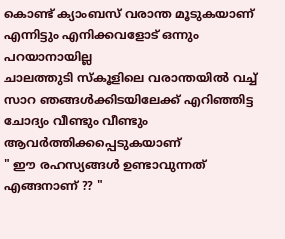കൊണ്ട് ക്യാംബസ് വരാന്ത മൂടുകയാണ്
എന്നിട്ടും എനിക്കവളോട് ഒന്നും പറയാനായില്ല
ചാലത്തുടി സ്കൂളിലെ വരാന്തയിൽ വച്ച് സാറ ഞങ്ങൾക്കിടയിലേക്ക് എറിഞ്ഞിട്ട ചോദ്യം വീണ്ടും വീണ്ടും ആവർത്തിക്കപ്പെടുകയാണ്
" ഈ രഹസ്യങ്ങൾ ഉണ്ടാവുന്നത് എങ്ങനാണ് ?? "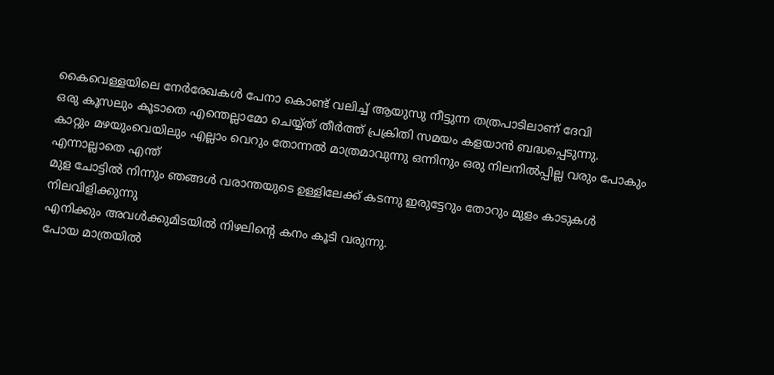കൈവെള്ളയിലെ നേർരേഖകൾ പേനാ കൊണ്ട് വലിച്ച് ആയുസു നീട്ടുന്ന തത്രപാടിലാണ് ദേവി
ഒരു കൂസലും കൂടാതെ എന്തെല്ലാമോ ചെയ്യ്ത് തീർത്ത് പ്രക്രിതി സമയം കളയാൻ ബദ്ധപ്പെടുന്നു.
കാറ്റും മഴയുംവെയിലും എല്ലാം വെറും തോന്നൽ മാത്രമാവുന്നു ഒന്നിനും ഒരു നിലനിൽപ്പില്ല വരും പോകും എന്നാല്ലാതെ എന്ത്
മുള ചോട്ടിൽ നിന്നും ഞങ്ങൾ വരാന്തയുടെ ഉള്ളിലേക്ക് കടന്നു ഇരുട്ടേറും തോറും മുളം കാടുകൾ നിലവിളിക്കുന്നു
എനിക്കും അവൾക്കുമിടയിൽ നിഴലിന്റെ കനം കൂടി വരുന്നു.
പോയ മാത്രയിൽ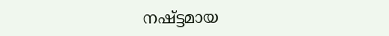നഷ്ട്ടമായ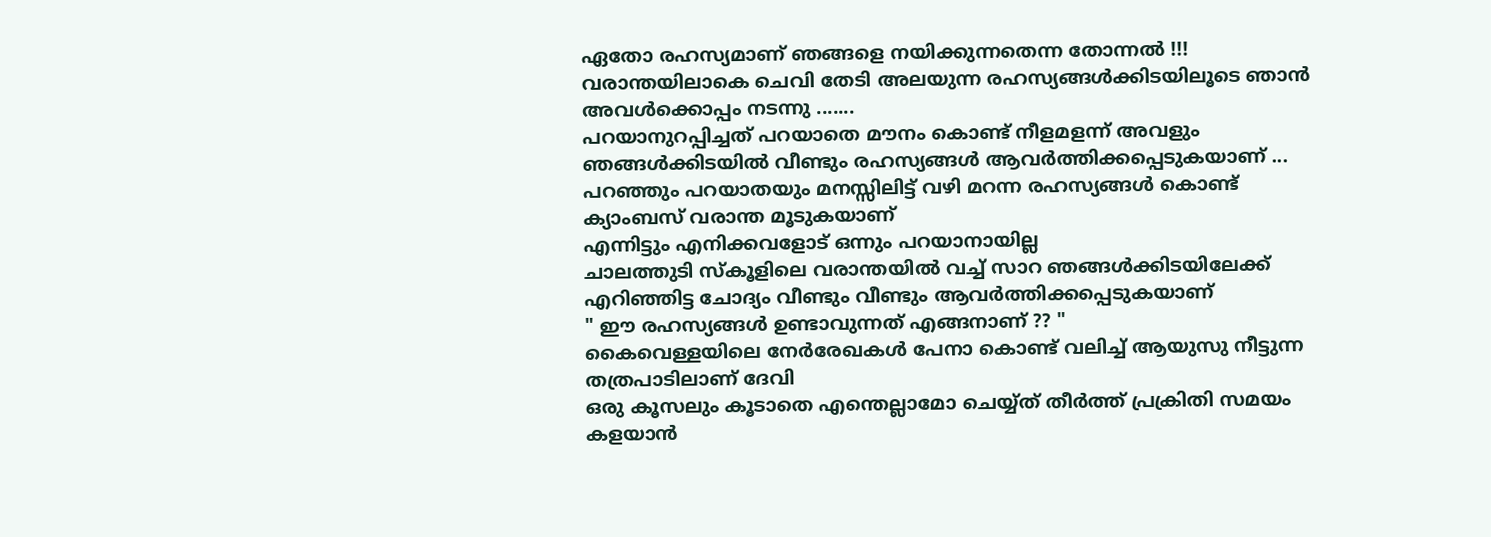ഏതോ രഹസ്യമാണ് ഞങ്ങളെ നയിക്കുന്നതെന്ന തോന്നൽ !!!
വരാന്തയിലാകെ ചെവി തേടി അലയുന്ന രഹസ്യങ്ങൾക്കിടയിലൂടെ ഞാൻ അവൾക്കൊപ്പം നടന്നു .......
പറയാനുറപ്പിച്ചത് പറയാതെ മൗനം കൊണ്ട് നീളമളന്ന് അവളും ഞങ്ങൾക്കിടയിൽ വീണ്ടും രഹസ്യങ്ങൾ ആവർത്തിക്കപ്പെടുകയാണ് ...
പറഞ്ഞും പറയാതയും മനസ്സിലിട്ട് വഴി മറന്ന രഹസ്യങ്ങൾ കൊണ്ട് ക്യാംബസ് വരാന്ത മൂടുകയാണ്
എന്നിട്ടും എനിക്കവളോട് ഒന്നും പറയാനായില്ല
ചാലത്തുടി സ്കൂളിലെ വരാന്തയിൽ വച്ച് സാറ ഞങ്ങൾക്കിടയിലേക്ക് എറിഞ്ഞിട്ട ചോദ്യം വീണ്ടും വീണ്ടും ആവർത്തിക്കപ്പെടുകയാണ്
" ഈ രഹസ്യങ്ങൾ ഉണ്ടാവുന്നത് എങ്ങനാണ് ?? "
കൈവെള്ളയിലെ നേർരേഖകൾ പേനാ കൊണ്ട് വലിച്ച് ആയുസു നീട്ടുന്ന തത്രപാടിലാണ് ദേവി
ഒരു കൂസലും കൂടാതെ എന്തെല്ലാമോ ചെയ്യ്ത് തീർത്ത് പ്രക്രിതി സമയം കളയാൻ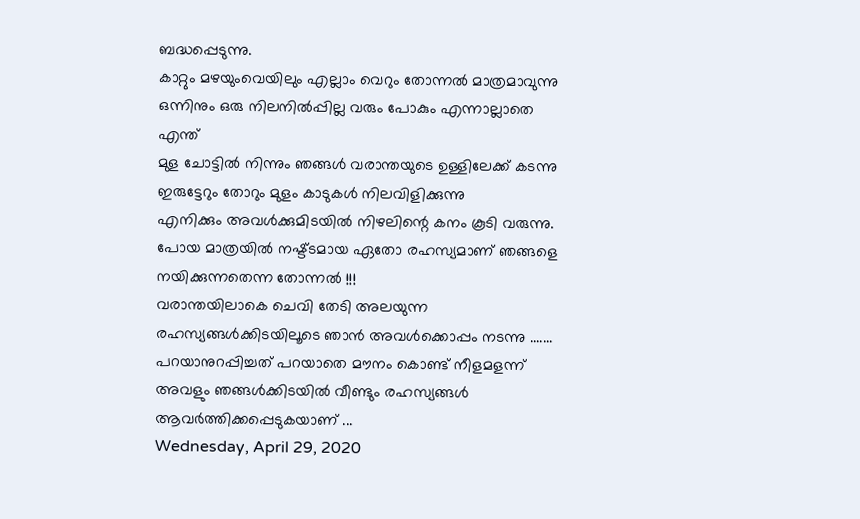ബദ്ധപ്പെടുന്നു.
കാറ്റും മഴയുംവെയിലും എല്ലാം വെറും തോന്നൽ മാത്രമാവുന്നു ഒന്നിനും ഒരു നിലനിൽപ്പില്ല വരും പോകും എന്നാല്ലാതെ എന്ത്
മുള ചോട്ടിൽ നിന്നും ഞങ്ങൾ വരാന്തയുടെ ഉള്ളിലേക്ക് കടന്നു ഇരുട്ടേറും തോറും മുളം കാടുകൾ നിലവിളിക്കുന്നു
എനിക്കും അവൾക്കുമിടയിൽ നിഴലിന്റെ കനം കൂടി വരുന്നു.
പോയ മാത്രയിൽ നഷ്ട്ടമായ ഏതോ രഹസ്യമാണ് ഞങ്ങളെ നയിക്കുന്നതെന്ന തോന്നൽ !!!
വരാന്തയിലാകെ ചെവി തേടി അലയുന്ന രഹസ്യങ്ങൾക്കിടയിലൂടെ ഞാൻ അവൾക്കൊപ്പം നടന്നു .......
പറയാനുറപ്പിച്ചത് പറയാതെ മൗനം കൊണ്ട് നീളമളന്ന് അവളും ഞങ്ങൾക്കിടയിൽ വീണ്ടും രഹസ്യങ്ങൾ ആവർത്തിക്കപ്പെടുകയാണ് ...
Wednesday, April 29, 2020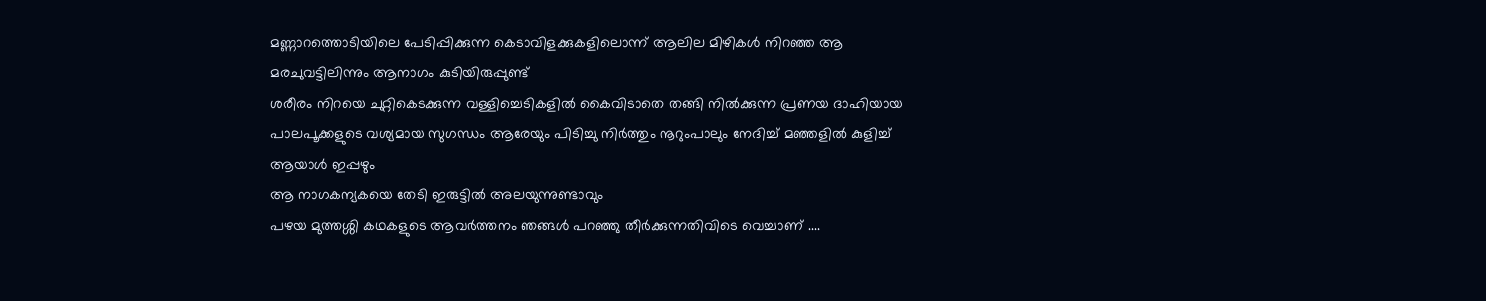മണ്ണാറത്തൊടിയിലെ പേടിപ്പിക്കുന്ന കെടാവിളക്കുകളിലൊന്ന് ആലില മിഴികൾ നിറഞ്ഞ ആ മരചുവട്ടിലിന്നും ആനാഗം കുടിയിരുപ്പുണ്ട്
ശരീരം നിറയെ ചുറ്റികെടക്കുന്ന വള്ളിച്ചെടികളിൽ കൈവിടാതെ തങ്ങി നിൽക്കുന്ന പ്രണയ ദാഹിയായ പാലപൂക്കളുടെ വശ്യമായ സുഗന്ധം ആരേയും പിടിച്ചു നിർത്തും നൂറുംപാലും നേദിച്ച് മഞ്ഞളിൽ കുളിച്ച് ആയാൾ ഇപ്പഴും
ആ നാഗകന്യകയെ തേടി ഇരുട്ടിൽ അലയുന്നുണ്ടാവും
പഴയ മുത്തശ്ശി കഥകളുടെ ആവർത്തനം ഞങ്ങൾ പറഞ്ഞു തീർക്കുന്നതിവിടെ വെച്ചാണ് ....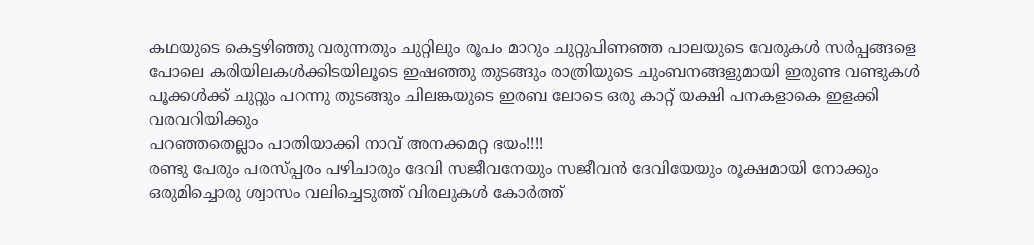കഥയുടെ കെട്ടഴിഞ്ഞു വരുന്നതും ചുറ്റിലും രൂപം മാറും ചുറ്റുപിണഞ്ഞ പാലയുടെ വേരുകൾ സർപ്പങ്ങളെ പോലെ കരിയിലകൾക്കിടയിലൂടെ ഇഷഞ്ഞു തുടങ്ങും രാത്രിയുടെ ചുംബനങ്ങളുമായി ഇരുണ്ട വണ്ടുകൾ പൂക്കൾക്ക് ചുറ്റും പറന്നു തുടങ്ങും ചിലങ്കയുടെ ഇരബ ലോടെ ഒരു കാറ്റ് യക്ഷി പനകളാകെ ഇളക്കി വരവറിയിക്കും
പറഞ്ഞതെല്ലാം പാതിയാക്കി നാവ് അനക്കമറ്റ ഭയം!!!!
രണ്ടു പേരും പരസ്പ്പരം പഴിചാരും ദേവി സജീവനേയും സജീവൻ ദേവിയേയും രൂക്ഷമായി നോക്കും
ഒരുമിച്ചൊരു ശ്വാസം വലിച്ചെടുത്ത് വിരലുകൾ കോർത്ത്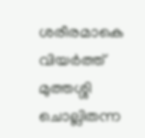ശരീരമാകെ വിയർത്ത് മുത്തശ്ശി ചൊല്ലിതന്ന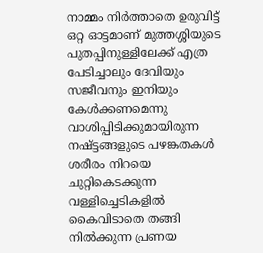നാമ്മം നിർത്താതെ ഉരുവിട്ട് ഒറ്റ ഓട്ടമാണ് മുത്തശ്ശിയുടെ പുതപ്പിനുള്ളിലേക്ക് എത്ര പേടിച്ചാലും ദേവിയും സജീവനും ഇനിയും കേൾക്കണമെന്നു വാശിപ്പിടിക്കുമായിരുന്ന നഷ്ട്ടങ്ങളുടെ പഴങ്കതകൾ
ശരീരം നിറയെ ചുറ്റികെടക്കുന്ന വള്ളിച്ചെടികളിൽ കൈവിടാതെ തങ്ങി നിൽക്കുന്ന പ്രണയ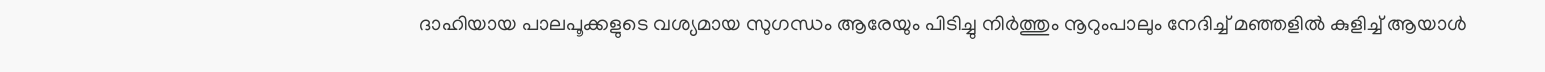ദാഹിയായ പാലപൂക്കളുടെ വശ്യമായ സുഗന്ധം ആരേയും പിടിച്ചു നിർത്തും നൂറുംപാലും നേദിച്ച് മഞ്ഞളിൽ കുളിച്ച് ആയാൾ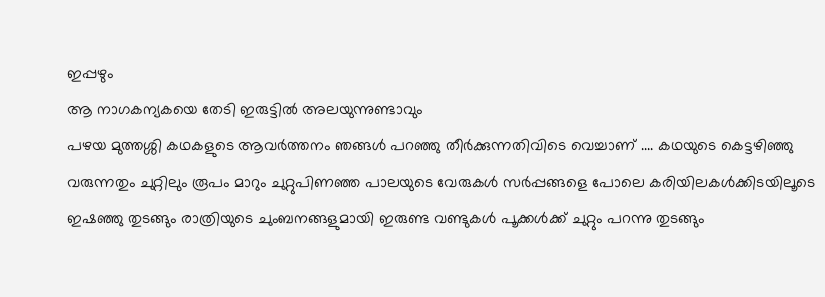ഇപ്പഴും
ആ നാഗകന്യകയെ തേടി ഇരുട്ടിൽ അലയുന്നുണ്ടാവും
പഴയ മുത്തശ്ശി കഥകളുടെ ആവർത്തനം ഞങ്ങൾ പറഞ്ഞു തീർക്കുന്നതിവിടെ വെച്ചാണ് .... കഥയുടെ കെട്ടഴിഞ്ഞു വരുന്നതും ചുറ്റിലും രൂപം മാറും ചുറ്റുപിണഞ്ഞ പാലയുടെ വേരുകൾ സർപ്പങ്ങളെ പോലെ കരിയിലകൾക്കിടയിലൂടെ ഇഷഞ്ഞു തുടങ്ങും രാത്രിയുടെ ചുംബനങ്ങളുമായി ഇരുണ്ട വണ്ടുകൾ പൂക്കൾക്ക് ചുറ്റും പറന്നു തുടങ്ങും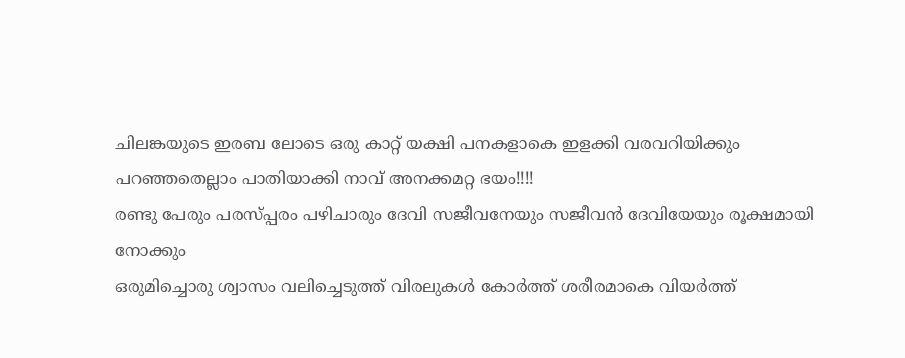ചിലങ്കയുടെ ഇരബ ലോടെ ഒരു കാറ്റ് യക്ഷി പനകളാകെ ഇളക്കി വരവറിയിക്കും
പറഞ്ഞതെല്ലാം പാതിയാക്കി നാവ് അനക്കമറ്റ ഭയം!!!!
രണ്ടു പേരും പരസ്പ്പരം പഴിചാരും ദേവി സജീവനേയും സജീവൻ ദേവിയേയും രൂക്ഷമായി നോക്കും
ഒരുമിച്ചൊരു ശ്വാസം വലിച്ചെടുത്ത് വിരലുകൾ കോർത്ത് ശരീരമാകെ വിയർത്ത്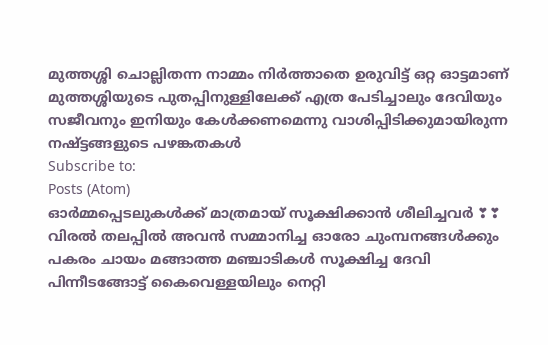മുത്തശ്ശി ചൊല്ലിതന്ന നാമ്മം നിർത്താതെ ഉരുവിട്ട് ഒറ്റ ഓട്ടമാണ് മുത്തശ്ശിയുടെ പുതപ്പിനുള്ളിലേക്ക് എത്ര പേടിച്ചാലും ദേവിയും സജീവനും ഇനിയും കേൾക്കണമെന്നു വാശിപ്പിടിക്കുമായിരുന്ന നഷ്ട്ടങ്ങളുടെ പഴങ്കതകൾ
Subscribe to:
Posts (Atom)
ഓർമ്മപ്പെടലുകൾക്ക് മാത്രമായ് സൂക്ഷിക്കാൻ ശീലിച്ചവർ ❣❣
വിരൽ തലപ്പിൽ അവൻ സമ്മാനിച്ച ഓരോ ചുംമ്പനങ്ങൾക്കും പകരം ചായം മങ്ങാത്ത മഞ്ചാടികൾ സൂക്ഷിച്ച ദേവി പിന്നീടങ്ങോട്ട് കൈവെള്ളയിലും നെറ്റി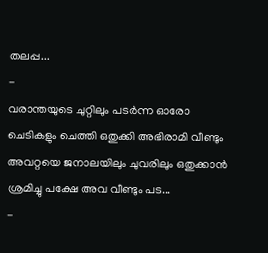തലപ്പ...
-
വരാന്തയുടെ ചുറ്റിലും പടർന്ന ഓരോ ചെടികളും ചെത്തി ഒതുക്കി അഭിരാമി വീണ്ടും അവറ്റയെ ജനാലയിലും ചുവരിലും ഒതുക്കാൻ ശ്രമിച്ചു പക്ഷേ അവ വീണ്ടും പട...
-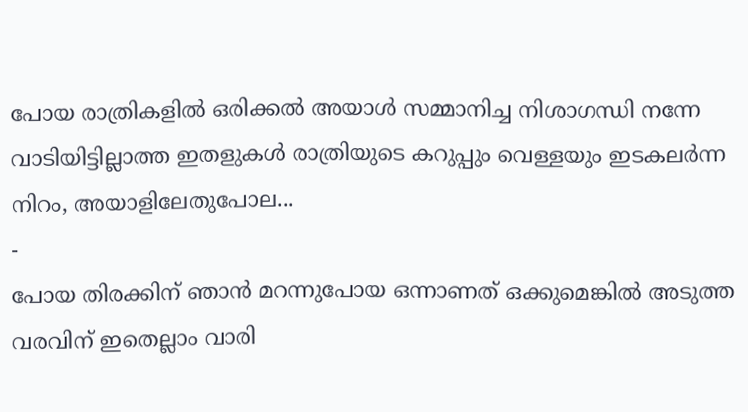പോയ രാത്രികളിൽ ഒരിക്കൽ അയാൾ സമ്മാനിച്ച നിശാഗന്ധി നന്നേ വാടിയിട്ടില്ലാത്ത ഇതളുകൾ രാത്രിയുടെ കറുപ്പും വെള്ളയും ഇടകലർന്ന നിറം, അയാളിലേതുപോല...
-
പോയ തിരക്കിന് ഞാൻ മറന്നുപോയ ഒന്നാണത് ഒക്കുമെങ്കിൽ അടുത്ത വരവിന് ഇതെല്ലാം വാരി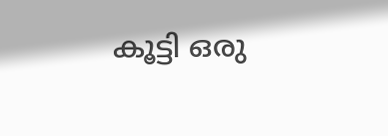കൂട്ടി ഒരു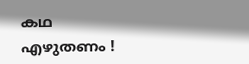കഥ എഴുതണം !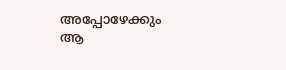അപ്പോഴേക്കും ആ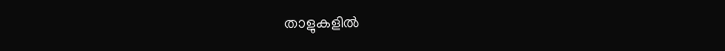താളുകളിൽ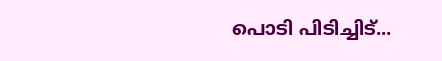പൊടി പിടിച്ചിട്...